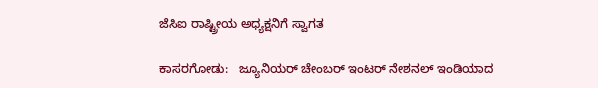ಜೆಸಿಐ ರಾಷ್ಟ್ರೀಯ ಅಧ್ಯಕ್ಷನಿಗೆ ಸ್ವಾಗತ

ಕಾಸರಗೋಡು:   ಜ್ಯೂನಿಯರ್ ಚೇಂಬರ್ ಇಂಟರ್ ನೇಶನಲ್ ಇಂಡಿಯಾದ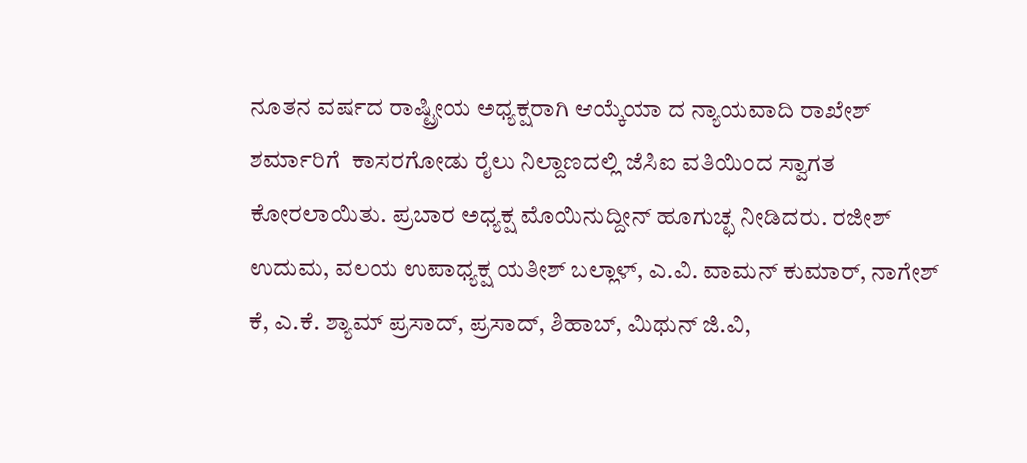ನೂತನ ವರ್ಷದ ರಾಷ್ಟ್ರೀಯ ಅಧ್ಯಕ್ಷರಾಗಿ ಆಯ್ಕೆಯಾ ದ ನ್ಯಾಯವಾದಿ ರಾಖೇಶ್ ಶರ್ಮಾರಿಗೆ  ಕಾಸರಗೋಡು ರೈಲು ನಿಲ್ದಾಣದಲ್ಲಿ ಜೆಸಿಐ ವತಿಯಿಂದ ಸ್ವಾಗತ ಕೋರಲಾಯಿತು. ಪ್ರಬಾರ ಅಧ್ಯಕ್ಷ ಮೊಯಿನುದ್ದೀನ್ ಹೂಗುಚ್ಛ ನೀಡಿದರು. ರಜೀಶ್ ಉದುಮ, ವಲಯ ಉಪಾಧ್ಯಕ್ಷ ಯತೀಶ್ ಬಲ್ಲಾಳ್, ಎ.ವಿ. ವಾಮನ್ ಕುಮಾರ್, ನಾಗೇಶ್ ಕೆ, ಎ.ಕೆ. ಶ್ಯಾಮ್ ಪ್ರಸಾದ್, ಪ್ರಸಾದ್, ಶಿಹಾಬ್, ಮಿಥುನ್ ಜಿ.ವಿ,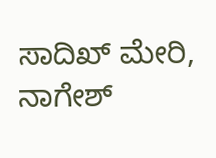ಸಾದಿಖ್ ಮೇರಿ, ನಾಗೇಶ್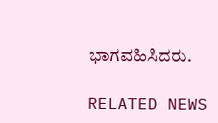ಭಾಗವಹಿಸಿದರು.

RELATED NEWS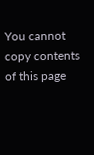You cannot copy contents of this page